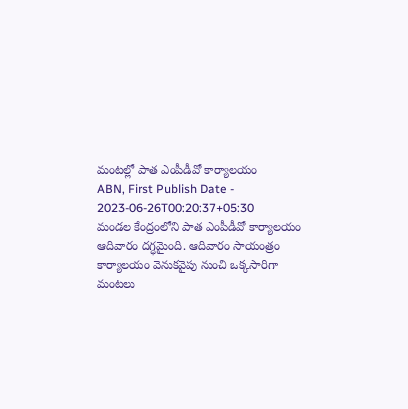మంటల్లో పాత ఎంపీడీవో కార్యాలయం
ABN, First Publish Date - 2023-06-26T00:20:37+05:30
మండల కేంద్రంలోని పాత ఎంపీడీవో కార్యాలయం ఆదివారం దగ్ధమైంది. ఆదివారం సాయంత్రం కార్యాలయం వెనుకవైపు నుంచి ఒక్కసారిగా మంటలు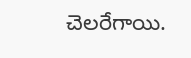చెలరేగాయి.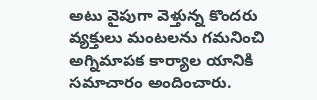అటు వైపుగా వెళ్తున్న కొందరు వ్యక్తులు మంటలను గమనించి అగ్నిమాపక కార్యాల యానికి సమాచారం అందించారు.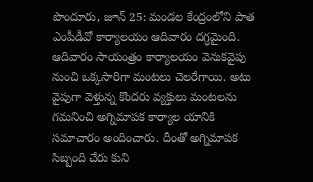పొందూరు, జూన్ 25: మండల కేంద్రంలోని పాత ఎంపీడీవో కార్యాలయం ఆదివారం దగ్ధమైంది. ఆదివారం సాయంత్రం కార్యాలయం వెనుకవైపు నుంచి ఒక్కసారిగా మంటలు చెలరేగాయి. అటు వైపుగా వెళ్తున్న కొందరు వ్యక్తులు మంటలను గమనించి అగ్నిమాపక కార్యాల యానికి సమాచారం అందించారు. దీంతో అగ్నిమాపక సిబ్బంది చేరు కుని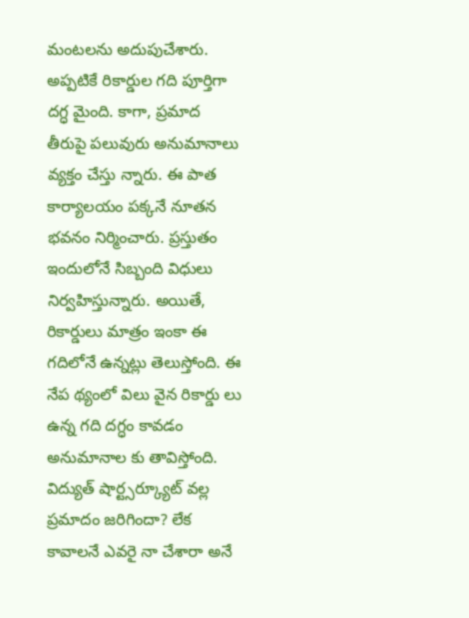మంటలను అదుపుచేశారు. అప్పటికే రికార్డుల గది పూర్తిగా దగ్ధ మైంది. కాగా, ప్రమాద తీరుపై పలువురు అనుమానాలు వ్యక్తం చేస్తు న్నారు. ఈ పాత కార్యాలయం పక్కనే నూతన భవనం నిర్మించారు. ప్రస్తుతం ఇందులోనే సిబ్బంది విధులు నిర్వహిస్తున్నారు. అయితే, రికార్డులు మాత్రం ఇంకా ఈ గదిలోనే ఉన్నట్లు తెలుస్తోంది. ఈ నేప థ్యంలో విలు వైన రికార్డు లు ఉన్న గది దగ్ధం కావడం అనుమానాల కు తావిస్తోంది. విద్యుత్ షార్ట్సర్క్యూట్ వల్ల ప్రమాదం జరిగిందా? లేక కావాలనే ఎవరై నా చేశారా అనే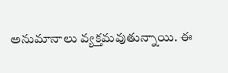అనుమానాలు వ్యక్తమవుతున్నాయి. ఈ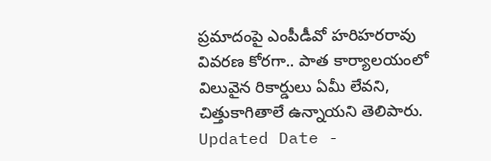ప్రమాదంపై ఎంపీడీవో హరిహరరావు వివరణ కోరగా.. పాత కార్యాలయంలో విలువైన రికార్డులు ఏమీ లేవని, చిత్తుకాగితాలే ఉన్నాయని తెలిపారు.
Updated Date -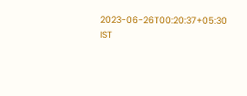2023-06-26T00:20:37+05:30 IST